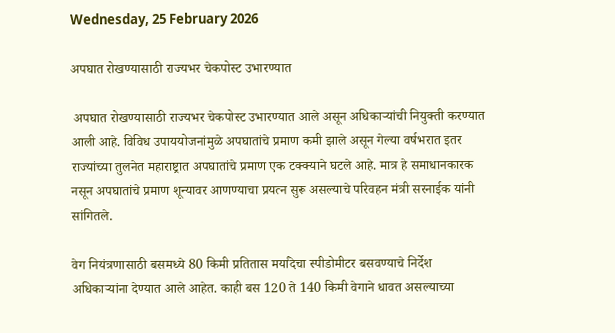Wednesday, 25 February 2026

अपघात रोखण्यासाठी राज्यभर चेकपोस्ट उभारण्यात

 अपघात रोखण्यासाठी राज्यभर चेकपोस्ट उभारण्यात आले असून अधिकाऱ्यांची नियुक्ती करण्यात आली आहे. विविध उपाययोजनांमुळे अपघातांचे प्रमाण कमी झाले असून गेल्या वर्षभरात इतर राज्यांच्या तुलनेत महाराष्ट्रात अपघातांचे प्रमाण एक टक्क्याने घटले आहे. मात्र हे समाधानकारक नसून अपघातांचे प्रमाण शून्यावर आणण्याचा प्रयत्न सुरू असल्याचे परिवहन मंत्री सरनाईक यांनी सांगितले.

वेग नियंत्रणासाठी बसमध्ये 80 किमी प्रतितास मर्यादेचा स्पीडोमीटर बसवण्याचे निर्देश अधिकाऱ्यांना देण्यात आले आहेत. काही बस 120 ते 140 किमी वेगाने धावत असल्याच्या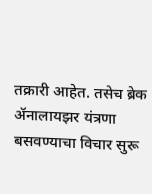तक्रारी आहेत. तसेच ब्रेक ॲनालायझर यंत्रणा बसवण्याचा विचार सुरू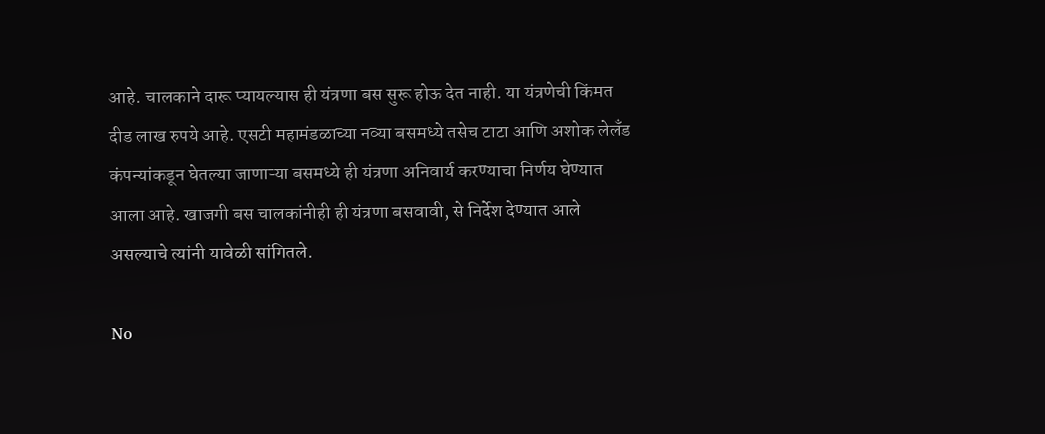आहे. चालकाने दारू प्यायल्यास ही यंत्रणा बस सुरू होऊ देत नाही. या यंत्रणेची किंमत दीड लाख रुपये आहे. एसटी महामंडळाच्या नव्या बसमध्ये तसेच टाटा आणि अशोक लेलँड कंपन्यांकडून घेतल्या जाणाऱ्या बसमध्ये ही यंत्रणा अनिवार्य करण्याचा निर्णय घेण्यात आला आहे. खाजगी बस चालकांनीही ही यंत्रणा बसवावी, से निर्देश देण्यात आले असल्याचे त्यांनी यावेळी सांगितले.

No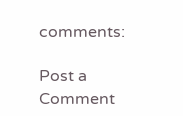comments:

Post a Comment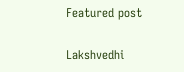Featured post

Lakshvedhi